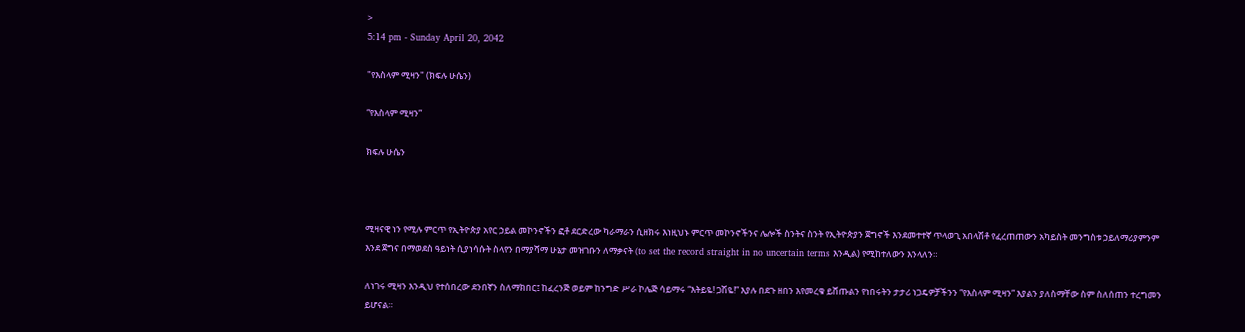>
5:14 pm - Sunday April 20, 2042

"የእስላም ሚዛን" (ክፍሉ ሁሴን)

“የእስላም ሚዛን”

ክፍሉ ሁሴን



ሚዛናዊ ነን የሚሉ ምርጥ የኢትዮጵያ አየር ኃይል መኮንኖችን ፎቶ ደርድረው ካራማራን ሲዘክሩ እነዚህኑ ምርጥ መኮንኖችንና ሌሎች ስንትና ስንት የኢትዮጵያን ጀግኖች እንደመተተኛ ጥላወጊ አበላሽቶ የፈረጠጠውን አካይስት መንግስቱ ኃይለማሪያምንም እንደ ጀግና በማወደስ ዓይነት ሲያነሳሱት ስላየን በማያሻማ ሁኔታ መዝገቡን ለማቃናት (to set the record straight in no uncertain terms እንዲል) የሚከተለውን እንላለን።

ለነገሩ ሚዛን እንዲህ የተሰበረው ደንበኛን ስለማክበር፤ ከፈረንጅ ወይም ከንግድ ሥራ ኮሌጅ ሳይማሩ “እትይዬ! ጋሽዬ!” እያሉ በደጉ ዘበን እየመረቁ ይሸጡልን የነበሩትን ታታሪ ነጋዴዎቻችንን “የእስላም ሚዛን” እያልን ያለስማቸው ስም ስለሰጠን ተረግመን ይሆናል።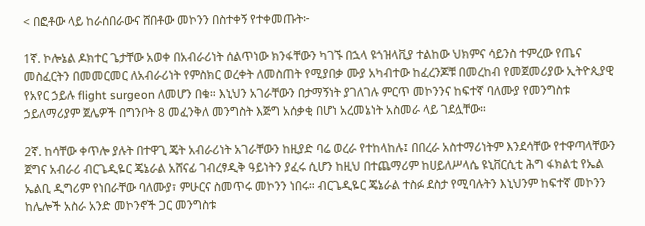< በፎቶው ላይ ከራሰበራውና ሸበቶው መኮንን በስተቀኝ የተቀመጡት፦

1ኛ. ኮሎኔል ዶክተር ጌታቸው አወቀ በአብራሪነት ሰልጥነው ክንፋቸውን ካገኙ በኋላ ዩጎዝላቪያ ተልከው ህክምና ሳይንስ ተምረው የጤና መስፈርትን በመመርመር ለአብራሪነት የምስክር ወረቀት ለመስጠት የሚያበቃ ሙያ አካብተው ከፈረንጆቹ በመረከብ የመጀመሪያው ኢትዮጲያዊ የአየር ኃይሉ flight surgeon ለመሆን በቁ። እኒህን አገራቸውን በታማኝነት ያገለገሉ ምርጥ መኮንንና ከፍተኛ ባለሙያ የመንግስቱ ኃይለማሪያም ጀሌዎች በግንቦት 8 መፈንቅለ መንግስት እጅግ አሰቃቂ በሆነ አረመኔነት አስመራ ላይ ገደሏቸው።

2ኛ. ከሳቸው ቀጥሎ ያሉት በተዋጊ ጄት አብራሪነት አገራቸውን ከዚያድ ባሬ ወረራ የተከላከሉ፤ በበረራ አስተማሪነትም እንደሳቸው የተዋጣላቸውን ጀግና አብራሪ ብርጌዲዬር ጄኔራል አሸናፊ ገብረፃዲቅ ዓይነትን ያፈሩ ሲሆን ከዚህ በተጨማሪም ከሀይለሥላሴ ዩኒቨርሲቲ ሕግ ፋክልቲ የኤል ኤልቢ ዲግሪም የነበራቸው ባለሙያ፣ ምሁርና ስመጥሩ መኮንን ነበሩ። ብርጌዲዬር ጄኔራል ተስፉ ደስታ የሚባሉትን እኒህንም ከፍተኛ መኮንን ከሌሎች አስራ አንድ መኮንኖች ጋር መንግስቱ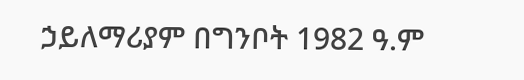ኃይለማሪያም በግንቦት 1982 ዓ.ም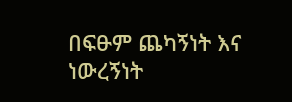በፍፁም ጨካኝነት እና ነውረኝነት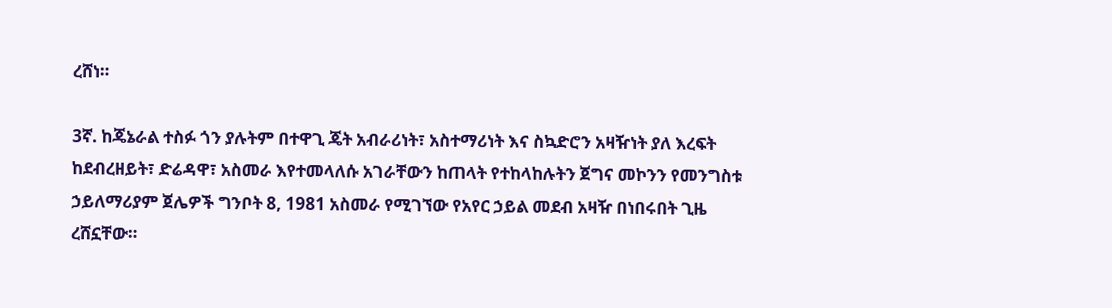ረሸነ።

3ኛ. ከጄኔራል ተስፉ ጎን ያሉትም በተዋጊ ጄት አብራሪነት፣ አስተማሪነት እና ስኳድሮን አዛዥነት ያለ እረፍት ከደብረዘይት፣ ድሬዳዋ፣ አስመራ እየተመላለሱ አገራቸውን ከጠላት የተከላከሉትን ጀግና መኮንን የመንግስቱ ኃይለማሪያም ጀሌዎች ግንቦት 8, 1981 አስመራ የሚገኘው የአየር ኃይል መደብ አዛዥ በነበሩበት ጊዜ ረሸኗቸው።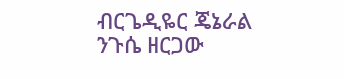ብርጌዲዬር ጄኔራል ንጉሴ ዘርጋው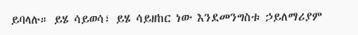ይባላሉ። ይሄ ሳይወሳ፣ ይሄ ሳይዘከር ነው እንደመንግስቱ ኃይለማሪያም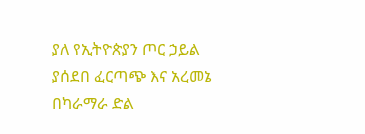ያለ የኢትዮጵያን ጦር ኃይል ያሰደበ ፈርጣጭ እና አረመኔ በካራማራ ድል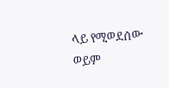ላይ የሚወደሰው ወይም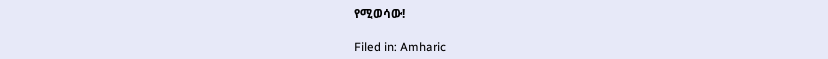የሚወሳው!

Filed in: Amharic